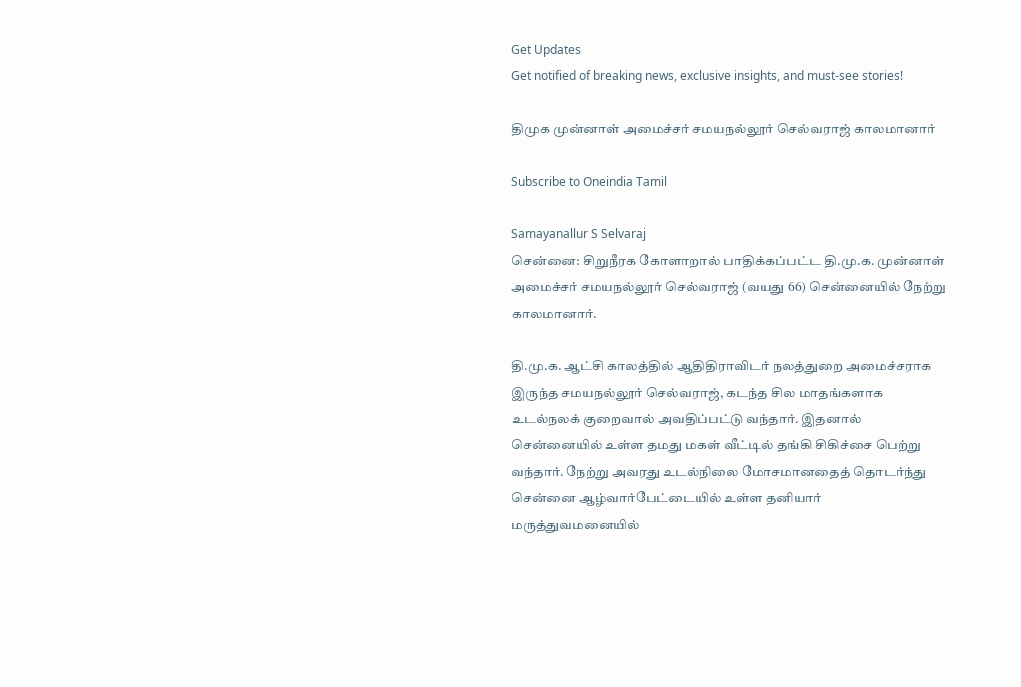Get Updates
Get notified of breaking news, exclusive insights, and must-see stories!

திமுக முன்னாள் அமைச்சர் சமயநல்லூர் செல்வராஜ் காலமானார்

Subscribe to Oneindia Tamil

Samayanallur S Selvaraj
சென்னை: சிறுநீரக கோளாறால் பாதிக்கப்பட்ட தி.மு.க. முன்னாள் அமைச்சர் சமயநல்லூர் செல்வராஜ் (வயது 66) சென்னையில் நேற்று காலமானார்.

தி.மு.க. ஆட்சி காலத்தில் ஆதிதிராவிடர் நலத்துறை அமைச்சராக இருந்த சமயநல்லூர் செல்வராஜ், கடந்த சில மாதங்களாக உடல்நலக் குறைவால் அவதிப்பட்டு வந்தார். இதனால் சென்னையில் உள்ள தமது மகள் வீட்டில் தங்கி சிகிச்சை பெற்று வந்தார். நேற்று அவரது உடல்நிலை மோசமானதைத் தொடர்ந்து சென்னை ஆழ்வார்பேட்டையில் உள்ள தனியார் மருத்துவமனையில்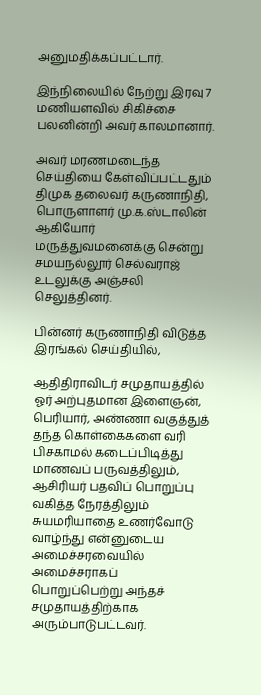அனுமதிக்கப்பட்டார்.

இந்நிலையில் நேற்று இரவு 7 மணியளவில் சிகிச்சை பலனின்றி அவர் காலமானார்.

அவர் மரணமடைந்த செய்தியை கேள்விப்பட்டதும் திமுக தலைவர் கருணாநிதி, பொருளாளர் மு.க.ஸ்டாலின் ஆகியோர் மருத்துவமனைக்கு சென்று சமயநல்லூர் செல்வராஜ் உடலுக்கு அஞ்சலி செலுத்தினர்.

பின்னர் கருணாநிதி விடுத்த இரங்கல் செய்தியில்,

ஆதிதிராவிடர் சமுதாயத்தில் ஓர் அற்புதமான இளைஞன், பெரியார், அண்ணா வகுத்துத் தந்த கொள்கைகளை வரி பிசகாமல் கடைப்பிடித்து மாணவப் பருவத்திலும், ஆசிரியர் பதவிப் பொறுப்பு வகித்த நேரத்திலும் சுயமரியாதை உணர்வோடு வாழ்ந்து என்னுடைய அமைச்சரவையில் அமைச்சராகப் பொறுப்பெற்று அந்தச் சமுதாயத்திற்காக அரும்பாடுபட்டவர்.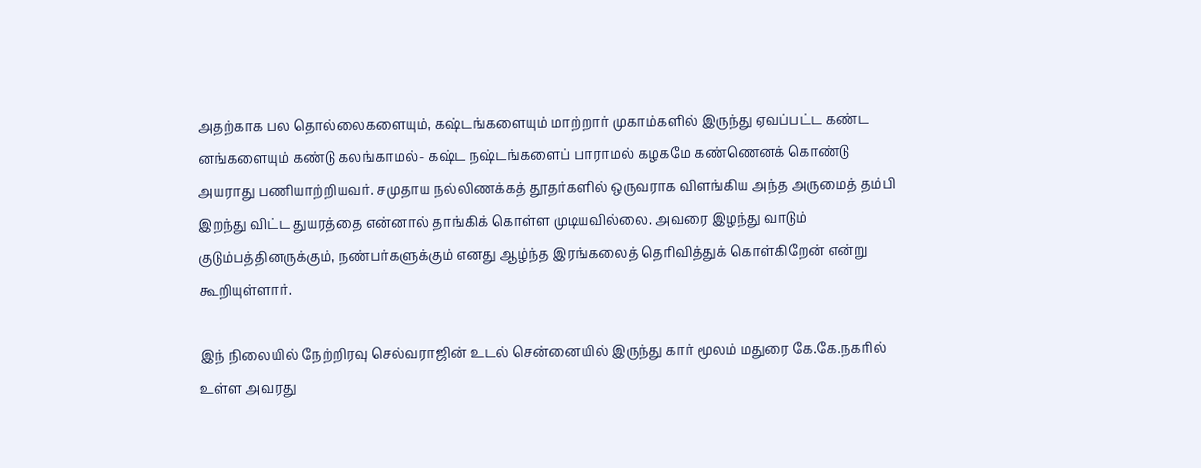அதற்காக பல தொல்லைகளையும், கஷ்டங்களையும் மாற்றார் முகாம்களில் இருந்து ஏவப்பட்ட கண்ட னங்களையும் கண்டு கலங்காமல்- கஷ்ட நஷ்டங்களைப் பாராமல் கழகமே கண்ணெனக் கொண்டு அயராது பணியாற்றியவர். சமுதாய நல்லிணக்கத் தூதர்களில் ஒருவராக விளங்கிய அந்த அருமைத் தம்பி இறந்து விட்ட துயரத்தை என்னால் தாங்கிக் கொள்ள முடியவில்லை. அவரை இழந்து வாடும் குடும்பத்தினருக்கும், நண்பர்களுக்கும் எனது ஆழ்ந்த இரங்கலைத் தெரிவித்துக் கொள்கிறேன் என்று கூறியுள்ளார்.

இந் நிலையில் நேற்றிரவு செல்வராஜின் உடல் சென்னையில் இருந்து கார் மூலம் மதுரை கே.கே.நகரில் உள்ள அவரது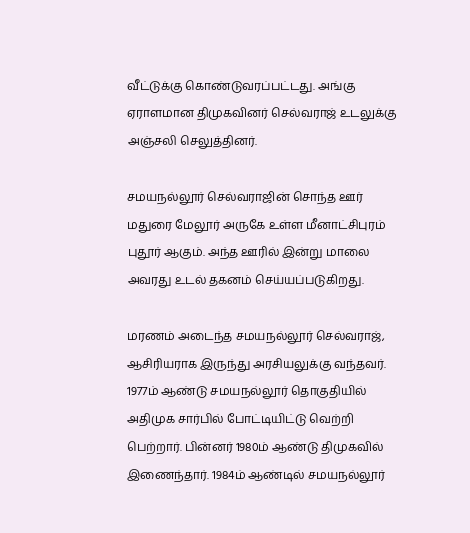வீட்டுக்கு கொண்டுவரப்பட்டது. அங்கு ஏராளமான திமுகவினர் செல்வராஜ் உடலுக்கு அஞ்சலி செலுத்தினர்.

சமயநல்லூர் செல்வராஜின் சொந்த ஊர் மதுரை மேலூர் அருகே உள்ள மீனாட்சிபுரம் புதூர் ஆகும். அந்த ஊரில் இன்று மாலை அவரது உடல் தகனம் செய்யப்படுகிறது.

மரணம் அடைந்த சமயநல்லூர் செல்வராஜ், ஆசிரியராக இருந்து அரசியலுக்கு வந்தவர். 1977ம் ஆண்டு சமயநல்லூர் தொகுதியில் அதிமுக சார்பில் போட்டியிட்டு வெற்றி பெற்றார். பின்னர் 1980ம் ஆண்டு திமுகவில் இணைந்தார். 1984ம் ஆண்டில் சமயநல்லூர்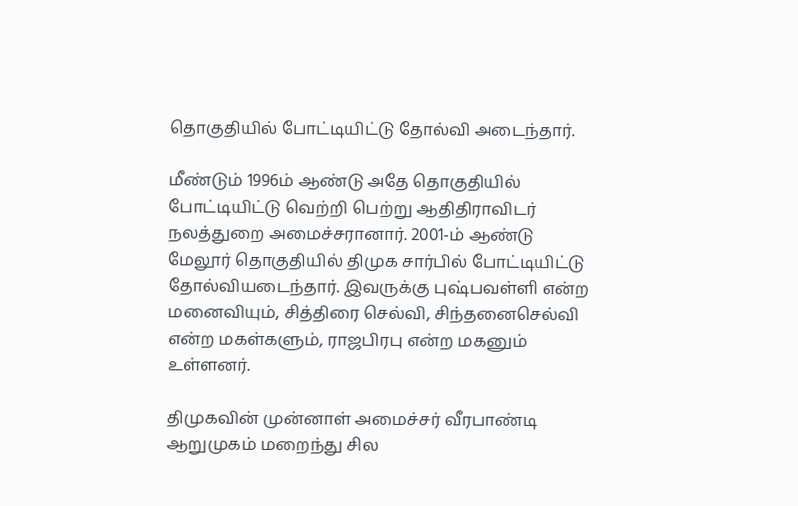தொகுதியில் போட்டியிட்டு தோல்வி அடைந்தார்.

மீண்டும் 1996ம் ஆண்டு அதே தொகுதியில் போட்டியிட்டு வெற்றி பெற்று ஆதிதிராவிடர் நலத்துறை அமைச்சரானார். 2001-ம் ஆண்டு மேலூர் தொகுதியில் திமுக சார்பில் போட்டியிட்டு தோல்வியடைந்தார். இவருக்கு புஷ்பவள்ளி என்ற மனைவியும், சித்திரை செல்வி, சிந்தனைசெல்வி என்ற மகள்களும், ராஜபிரபு என்ற மகனும் உள்ளனர்.

திமுகவின் முன்னாள் அமைச்சர் வீரபாண்டி ஆறுமுகம் மறைந்து சில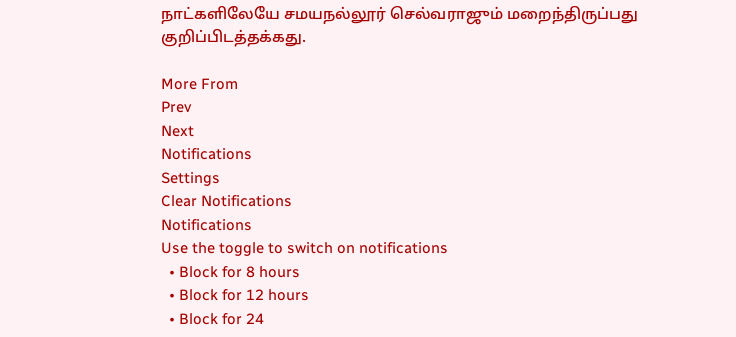நாட்களிலேயே சமயநல்லூர் செல்வராஜும் மறைந்திருப்பது குறிப்பிடத்தக்கது.

More From
Prev
Next
Notifications
Settings
Clear Notifications
Notifications
Use the toggle to switch on notifications
  • Block for 8 hours
  • Block for 12 hours
  • Block for 24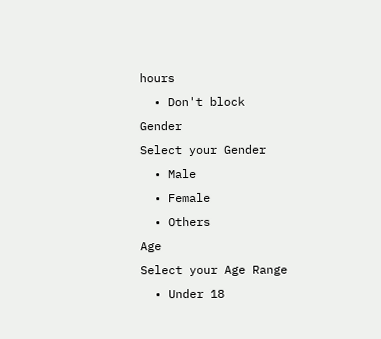hours
  • Don't block
Gender
Select your Gender
  • Male
  • Female
  • Others
Age
Select your Age Range
  • Under 18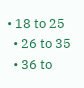• 18 to 25
  • 26 to 35
  • 36 to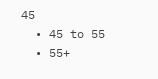45
  • 45 to 55
  • 55+